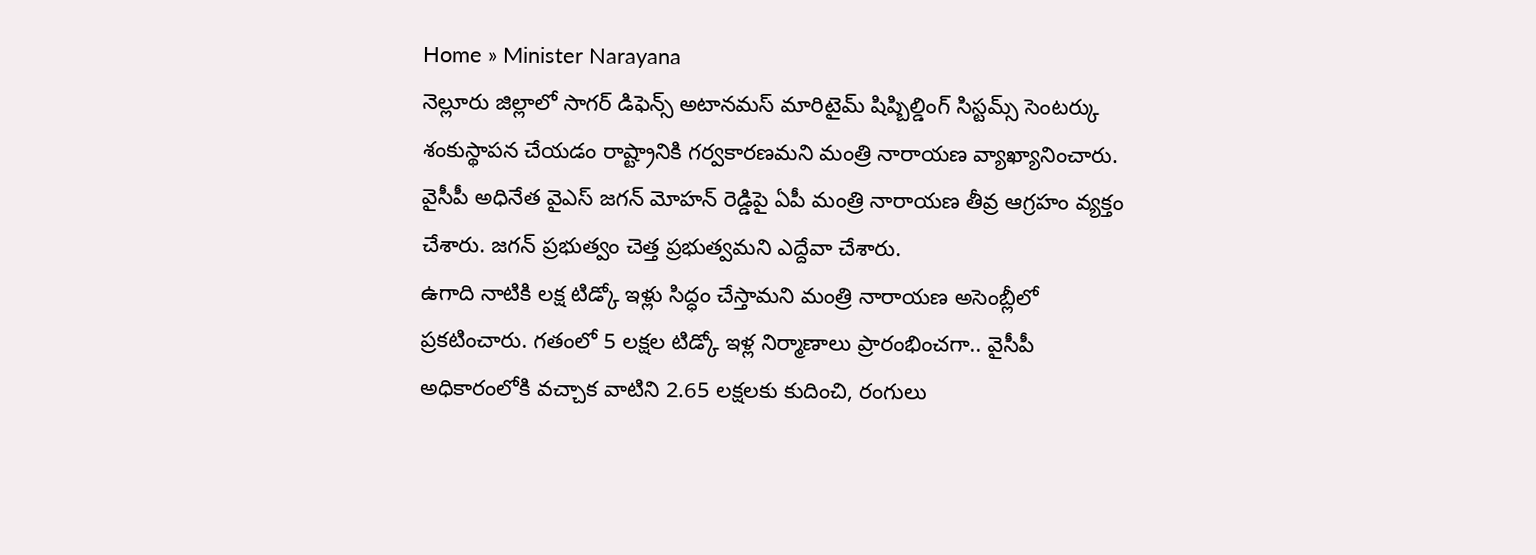Home » Minister Narayana
నెల్లూరు జిల్లాలో సాగర్ డిఫెన్స్ అటానమస్ మారిటైమ్ షిప్బిల్డింగ్ సిస్టమ్స్ సెంటర్కు శంకుస్థాపన చేయడం రాష్ట్రానికి గర్వకారణమని మంత్రి నారాయణ వ్యాఖ్యానించారు.
వైసీపీ అధినేత వైఎస్ జగన్ మోహన్ రెడ్డిపై ఏపీ మంత్రి నారాయణ తీవ్ర ఆగ్రహం వ్యక్తం చేశారు. జగన్ ప్రభుత్వం చెత్త ప్రభుత్వమని ఎద్దేవా చేశారు.
ఉగాది నాటికి లక్ష టిడ్కో ఇళ్లు సిద్ధం చేస్తామని మంత్రి నారాయణ అసెంబ్లీలో ప్రకటించారు. గతంలో 5 లక్షల టిడ్కో ఇళ్ల నిర్మాణాలు ప్రారంభించగా.. వైసీపీ అధికారంలోకి వచ్చాక వాటిని 2.65 లక్షలకు కుదించి, రంగులు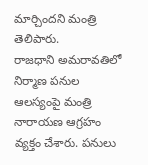మార్చిందని మంత్రి తెలిపారు.
రాజధాని అమరావతిలో నిర్మాణ పనుల ఆలస్యంపై మంత్రి నారాయణ ఆగ్రహం వ్యక్తం చేశారు. పనులు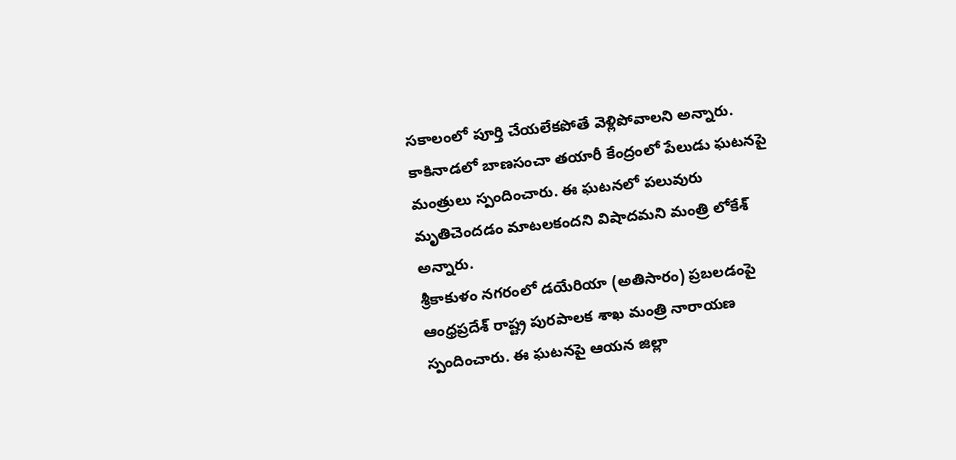సకాలంలో పూర్తి చేయలేకపోతే వెళ్లిపోవాలని అన్నారు.
కాకినాడలో బాణసంచా తయారీ కేంద్రంలో పేలుడు ఘటనపై మంత్రులు స్పందించారు. ఈ ఘటనలో పలువురు మృతిచెందడం మాటలకందని విషాదమని మంత్రి లోకేశ్ అన్నారు.
శ్రీకాకుళం నగరంలో డయేరియా (అతిసారం) ప్రబలడంపై ఆంధ్రప్రదేశ్ రాష్ట్ర పురపాలక శాఖ మంత్రి నారాయణ స్పందించారు. ఈ ఘటనపై ఆయన జిల్లా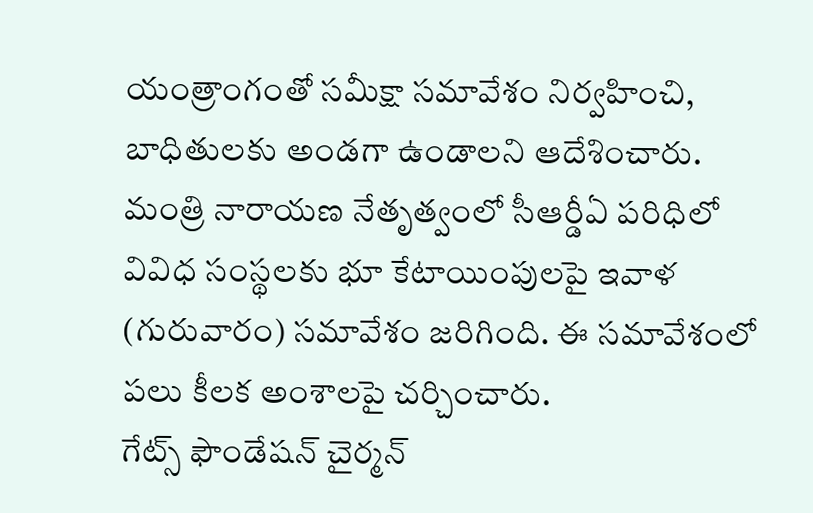యంత్రాంగంతో సమీక్షా సమావేశం నిర్వహించి, బాధితులకు అండగా ఉండాలని ఆదేశించారు.
మంత్రి నారాయణ నేతృత్వంలో సీఆర్డీఏ పరిధిలో వివిధ సంస్థలకు భూ కేటాయింపులపై ఇవాళ (గురువారం) సమావేశం జరిగింది. ఈ సమావేశంలో పలు కీలక అంశాలపై చర్చించారు.
గేట్స్ ఫౌండేషన్ చైర్మన్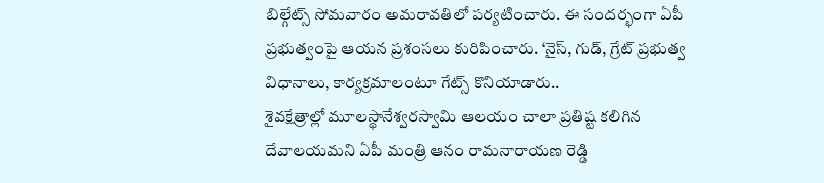బిల్గేట్స్ సోమవారం అమరావతిలో పర్యటించారు. ఈ సందర్భంగా ఏపీ ప్రభుత్వంపై ఆయన ప్రశంసలు కురిపించారు. ‘నైస్, గుడ్, గ్రేట్ ప్రభుత్వ విధానాలు, కార్యక్రమాలంటూ గేట్స్ కొనియాడారు..
శైవక్షేత్రాల్లో మూలస్థానేశ్వరస్వామి ఆలయం చాలా ప్రతిష్ట కలిగిన దేవాలయమని ఏపీ మంత్రి ఆనం రామనారాయణ రెడ్డి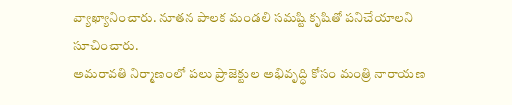వ్యాఖ్యానించారు. నూతన పాలక మండలి సమష్టి కృషితో పనిచేయాలని సూచించారు.
అమరావతి నిర్మాణంలో పలు ప్రాజెక్టుల అభివృద్ధి కోసం మంత్రి నారాయణ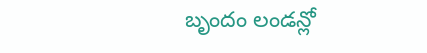బృందం లండన్లో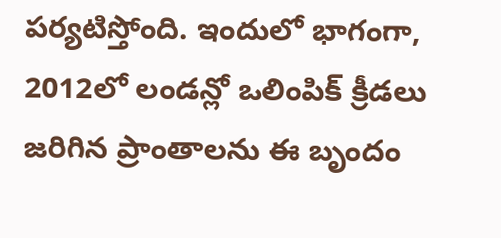పర్యటిస్తోంది. ఇందులో భాగంగా, 2012లో లండన్లో ఒలింపిక్ క్రీడలు జరిగిన ప్రాంతాలను ఈ బృందం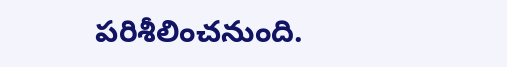పరిశీలించనుంది.